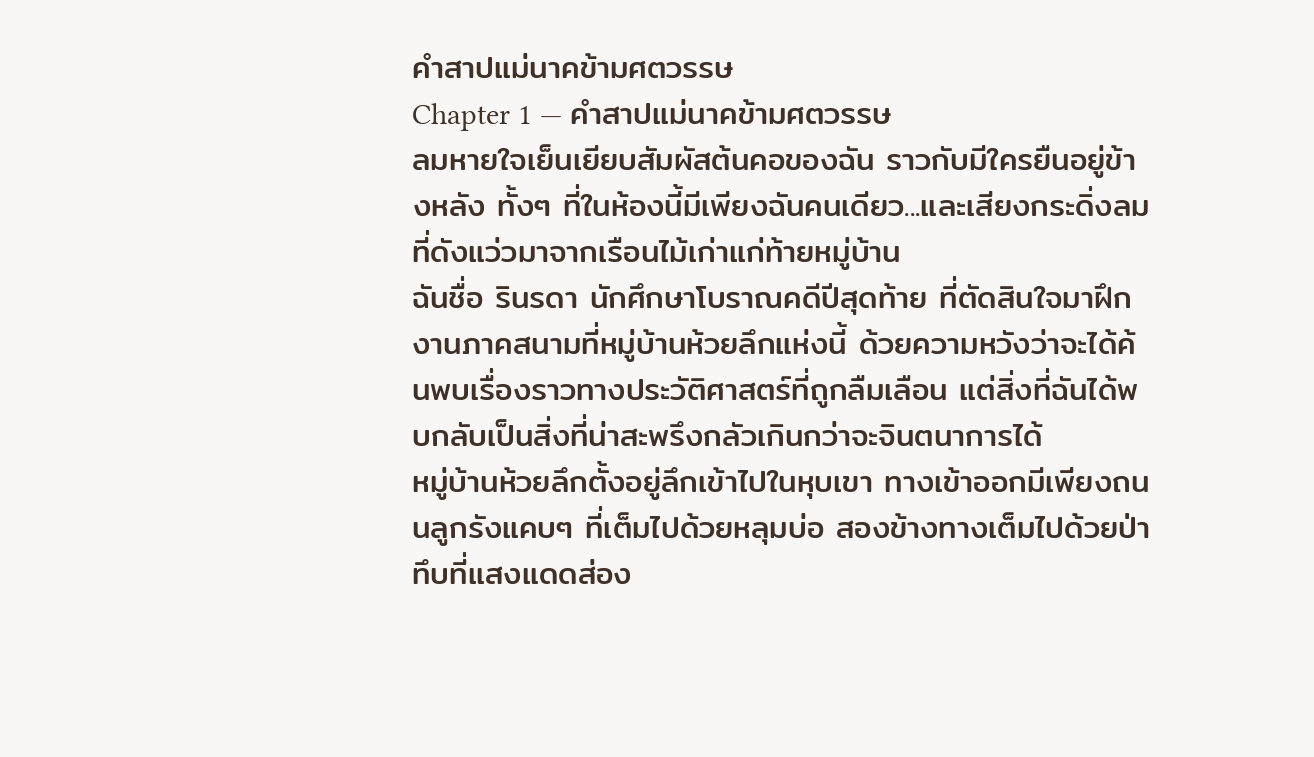คำสาปแม่นาคข้ามศตวรรษ
Chapter 1 — คำสาปแม่นาคข้ามศตวรรษ
ลมหายใจเย็นเยียบสัมผัสต้นคอของฉัน ราวกับมีใครยืนอยู่ข้างหลัง ทั้งๆ ที่ในห้องนี้มีเพียงฉันคนเดียว...และเสียงกระดิ่งลมที่ดังแว่วมาจากเรือนไม้เก่าแก่ท้ายหมู่บ้าน
ฉันชื่อ รินรดา นักศึกษาโบราณคดีปีสุดท้าย ที่ตัดสินใจมาฝึกงานภาคสนามที่หมู่บ้านห้วยลึกแห่งนี้ ด้วยความหวังว่าจะได้ค้นพบเรื่องราวทางประวัติศาสตร์ที่ถูกลืมเลือน แต่สิ่งที่ฉันได้พบกลับเป็นสิ่งที่น่าสะพรึงกลัวเกินกว่าจะจินตนาการได้
หมู่บ้านห้วยลึกตั้งอยู่ลึกเข้าไปในหุบเขา ทางเข้าออกมีเพียงถนนลูกรังแคบๆ ที่เต็มไปด้วยหลุมบ่อ สองข้างทางเต็มไปด้วยป่าทึบที่แสงแดดส่อง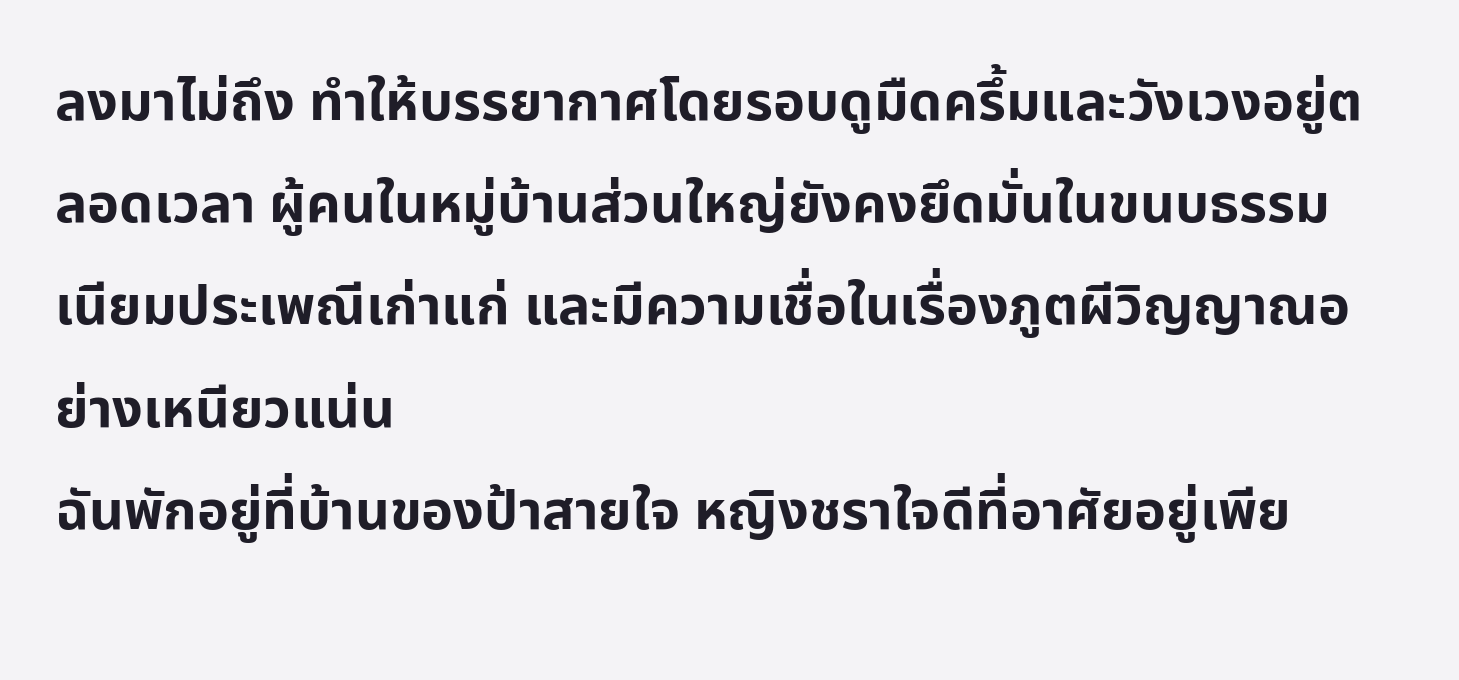ลงมาไม่ถึง ทำให้บรรยากาศโดยรอบดูมืดครึ้มและวังเวงอยู่ตลอดเวลา ผู้คนในหมู่บ้านส่วนใหญ่ยังคงยึดมั่นในขนบธรรมเนียมประเพณีเก่าแก่ และมีความเชื่อในเรื่องภูตผีวิญญาณอย่างเหนียวแน่น
ฉันพักอยู่ที่บ้านของป้าสายใจ หญิงชราใจดีที่อาศัยอยู่เพีย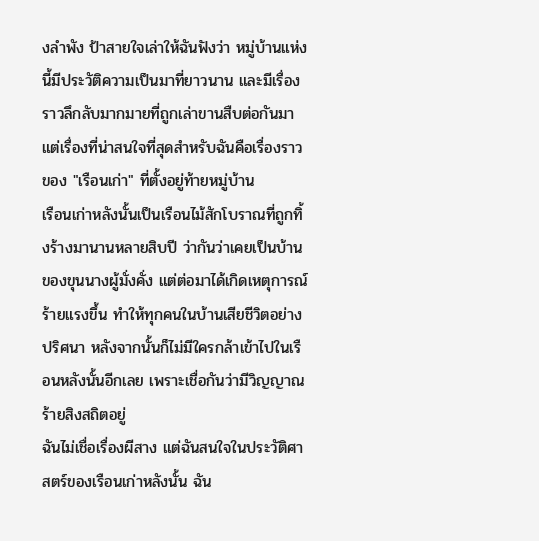งลำพัง ป้าสายใจเล่าให้ฉันฟังว่า หมู่บ้านแห่งนี้มีประวัติความเป็นมาที่ยาวนาน และมีเรื่องราวลึกลับมากมายที่ถูกเล่าขานสืบต่อกันมา แต่เรื่องที่น่าสนใจที่สุดสำหรับฉันคือเรื่องราวของ "เรือนเก่า" ที่ตั้งอยู่ท้ายหมู่บ้าน
เรือนเก่าหลังนั้นเป็นเรือนไม้สักโบราณที่ถูกทิ้งร้างมานานหลายสิบปี ว่ากันว่าเคยเป็นบ้านของขุนนางผู้มั่งคั่ง แต่ต่อมาได้เกิดเหตุการณ์ร้ายแรงขึ้น ทำให้ทุกคนในบ้านเสียชีวิตอย่างปริศนา หลังจากนั้นก็ไม่มีใครกล้าเข้าไปในเรือนหลังนั้นอีกเลย เพราะเชื่อกันว่ามีวิญญาณร้ายสิงสถิตอยู่
ฉันไม่เชื่อเรื่องผีสาง แต่ฉันสนใจในประวัติศาสตร์ของเรือนเก่าหลังนั้น ฉัน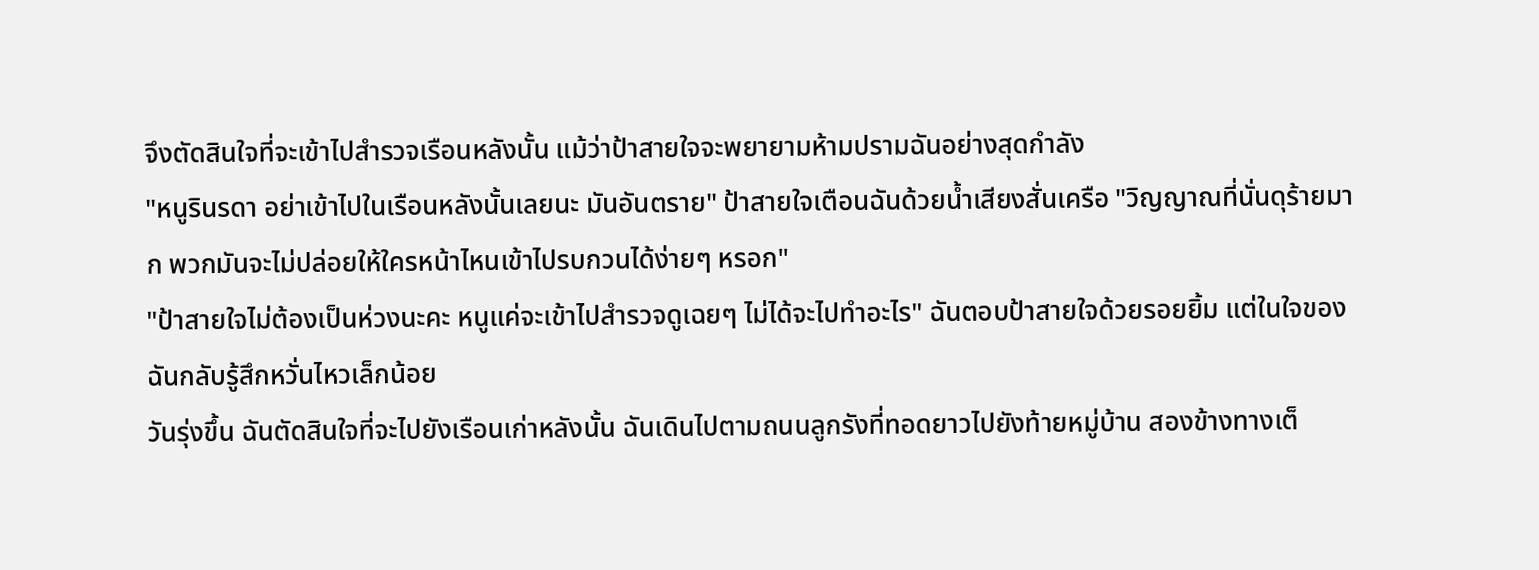จึงตัดสินใจที่จะเข้าไปสำรวจเรือนหลังนั้น แม้ว่าป้าสายใจจะพยายามห้ามปรามฉันอย่างสุดกำลัง
"หนูรินรดา อย่าเข้าไปในเรือนหลังนั้นเลยนะ มันอันตราย" ป้าสายใจเตือนฉันด้วยน้ำเสียงสั่นเครือ "วิญญาณที่นั่นดุร้ายมาก พวกมันจะไม่ปล่อยให้ใครหน้าไหนเข้าไปรบกวนได้ง่ายๆ หรอก"
"ป้าสายใจไม่ต้องเป็นห่วงนะคะ หนูแค่จะเข้าไปสำรวจดูเฉยๆ ไม่ได้จะไปทำอะไร" ฉันตอบป้าสายใจด้วยรอยยิ้ม แต่ในใจของฉันกลับรู้สึกหวั่นไหวเล็กน้อย
วันรุ่งขึ้น ฉันตัดสินใจที่จะไปยังเรือนเก่าหลังนั้น ฉันเดินไปตามถนนลูกรังที่ทอดยาวไปยังท้ายหมู่บ้าน สองข้างทางเต็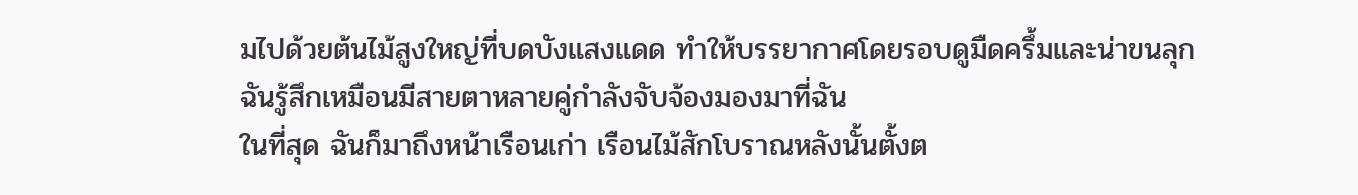มไปด้วยต้นไม้สูงใหญ่ที่บดบังแสงแดด ทำให้บรรยากาศโดยรอบดูมืดครึ้มและน่าขนลุก ฉันรู้สึกเหมือนมีสายตาหลายคู่กำลังจับจ้องมองมาที่ฉัน
ในที่สุด ฉันก็มาถึงหน้าเรือนเก่า เรือนไม้สักโบราณหลังนั้นตั้งต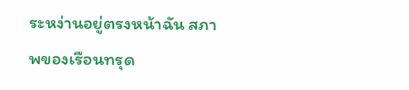ระหง่านอยู่ตรงหน้าฉัน สภาพของเรือนทรุด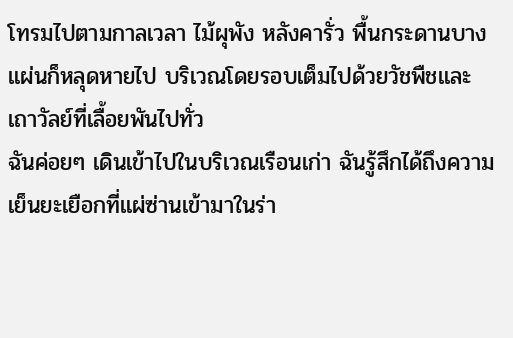โทรมไปตามกาลเวลา ไม้ผุพัง หลังคารั่ว พื้นกระดานบางแผ่นก็หลุดหายไป บริเวณโดยรอบเต็มไปด้วยวัชพืชและเถาวัลย์ที่เลื้อยพันไปทั่ว
ฉันค่อยๆ เดินเข้าไปในบริเวณเรือนเก่า ฉันรู้สึกได้ถึงความเย็นยะเยือกที่แผ่ซ่านเข้ามาในร่า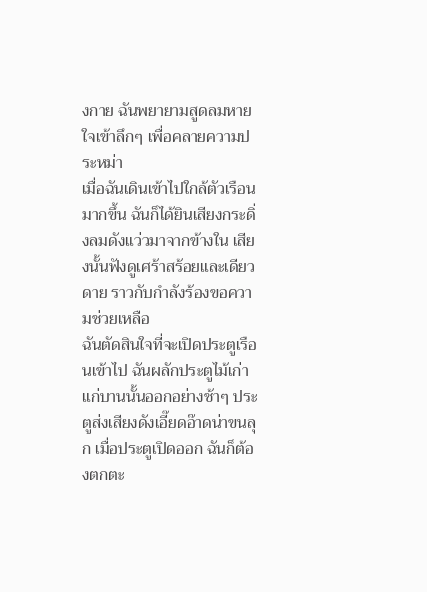งกาย ฉันพยายามสูดลมหายใจเข้าลึกๆ เพื่อคลายความประหม่า
เมื่อฉันเดินเข้าไปใกล้ตัวเรือนมากขึ้น ฉันก็ได้ยินเสียงกระดิ่งลมดังแว่วมาจากข้างใน เสียงนั้นฟังดูเศร้าสร้อยและเดียวดาย ราวกับกำลังร้องขอความช่วยเหลือ
ฉันตัดสินใจที่จะเปิดประตูเรือนเข้าไป ฉันผลักประตูไม้เก่าแก่บานนั้นออกอย่างช้าๆ ประตูส่งเสียงดังเอี๊ยดอ๊าดน่าขนลุก เมื่อประตูเปิดออก ฉันก็ต้องตกตะ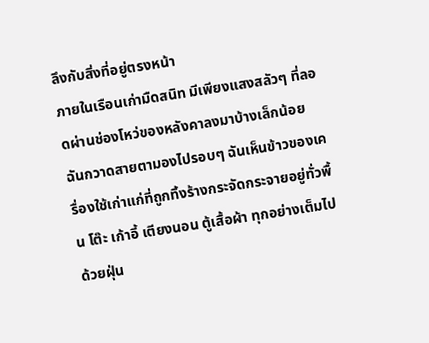ลึงกับสิ่งที่อยู่ตรงหน้า
ภายในเรือนเก่ามืดสนิท มีเพียงแสงสลัวๆ ที่ลอดผ่านช่องโหว่ของหลังคาลงมาบ้างเล็กน้อย ฉันกวาดสายตามองไปรอบๆ ฉันเห็นข้าวของเครื่องใช้เก่าแก่ที่ถูกทิ้งร้างกระจัดกระจายอยู่ทั่วพื้น โต๊ะ เก้าอี้ เตียงนอน ตู้เสื้อผ้า ทุกอย่างเต็มไปด้วยฝุ่น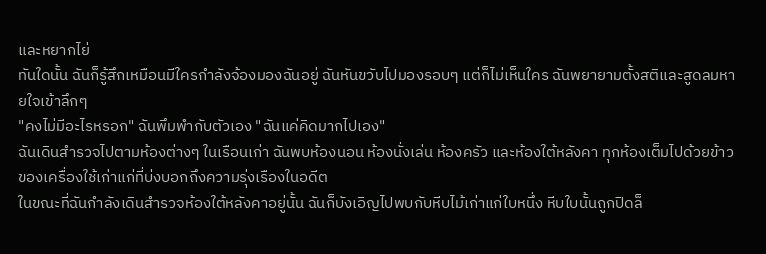และหยากไย่
ทันใดนั้น ฉันก็รู้สึกเหมือนมีใครกำลังจ้องมองฉันอยู่ ฉันหันขวับไปมองรอบๆ แต่ก็ไม่เห็นใคร ฉันพยายามตั้งสติและสูดลมหายใจเข้าลึกๆ
"คงไม่มีอะไรหรอก" ฉันพึมพำกับตัวเอง "ฉันแค่คิดมากไปเอง"
ฉันเดินสำรวจไปตามห้องต่างๆ ในเรือนเก่า ฉันพบห้องนอน ห้องนั่งเล่น ห้องครัว และห้องใต้หลังคา ทุกห้องเต็มไปด้วยข้าวของเครื่องใช้เก่าแก่ที่บ่งบอกถึงความรุ่งเรืองในอดีต
ในขณะที่ฉันกำลังเดินสำรวจห้องใต้หลังคาอยู่นั้น ฉันก็บังเอิญไปพบกับหีบไม้เก่าแก่ใบหนึ่ง หีบใบนั้นถูกปิดล็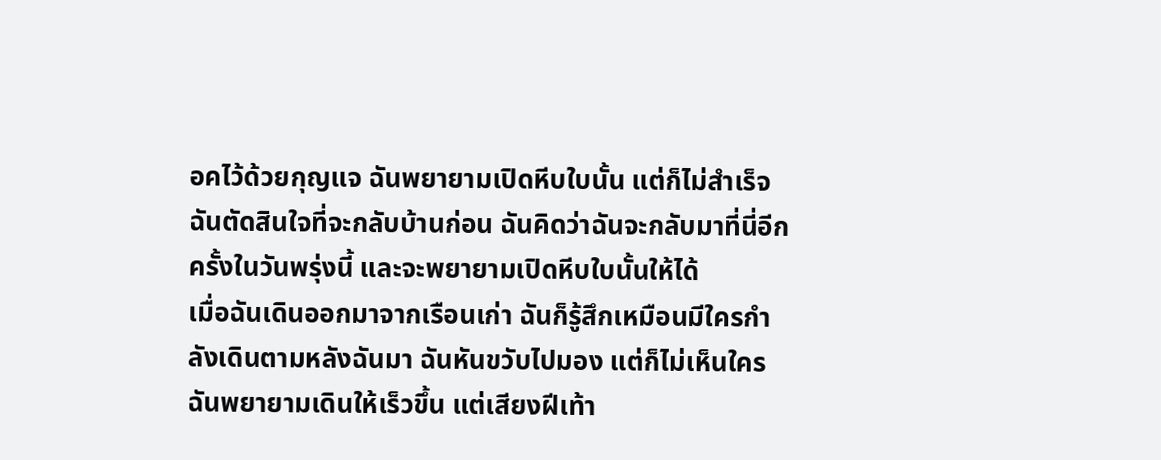อคไว้ด้วยกุญแจ ฉันพยายามเปิดหีบใบนั้น แต่ก็ไม่สำเร็จ
ฉันตัดสินใจที่จะกลับบ้านก่อน ฉันคิดว่าฉันจะกลับมาที่นี่อีกครั้งในวันพรุ่งนี้ และจะพยายามเปิดหีบใบนั้นให้ได้
เมื่อฉันเดินออกมาจากเรือนเก่า ฉันก็รู้สึกเหมือนมีใครกำลังเดินตามหลังฉันมา ฉันหันขวับไปมอง แต่ก็ไม่เห็นใคร ฉันพยายามเดินให้เร็วขึ้น แต่เสียงฝีเท้า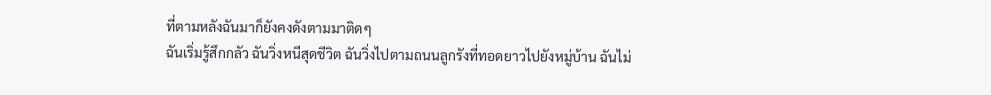ที่ตามหลังฉันมาก็ยังคงดังตามมาติดๆ
ฉันเริ่มรู้สึกกลัว ฉันวิ่งหนีสุดชีวิต ฉันวิ่งไปตามถนนลูกรังที่ทอดยาวไปยังหมู่บ้าน ฉันไม่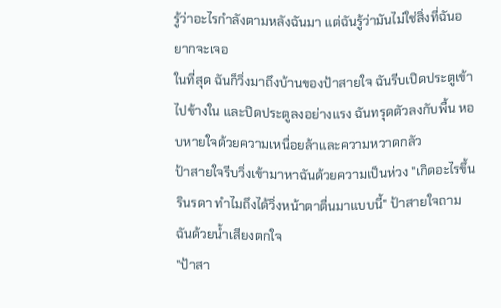รู้ว่าอะไรกำลังตามหลังฉันมา แต่ฉันรู้ว่ามันไม่ใช่สิ่งที่ฉันอยากจะเจอ
ในที่สุด ฉันก็วิ่งมาถึงบ้านของป้าสายใจ ฉันรีบเปิดประตูเข้าไปข้างใน และปิดประตูลงอย่างแรง ฉันทรุดตัวลงกับพื้น หอบหายใจด้วยความเหนื่อยล้าและความหวาดกลัว
ป้าสายใจรีบวิ่งเข้ามาหาฉันด้วยความเป็นห่วง "เกิดอะไรขึ้นรินรดา ทำไมถึงได้วิ่งหน้าตาตื่นมาแบบนี้" ป้าสายใจถามฉันด้วยน้ำเสียงตกใจ
"ป้าสา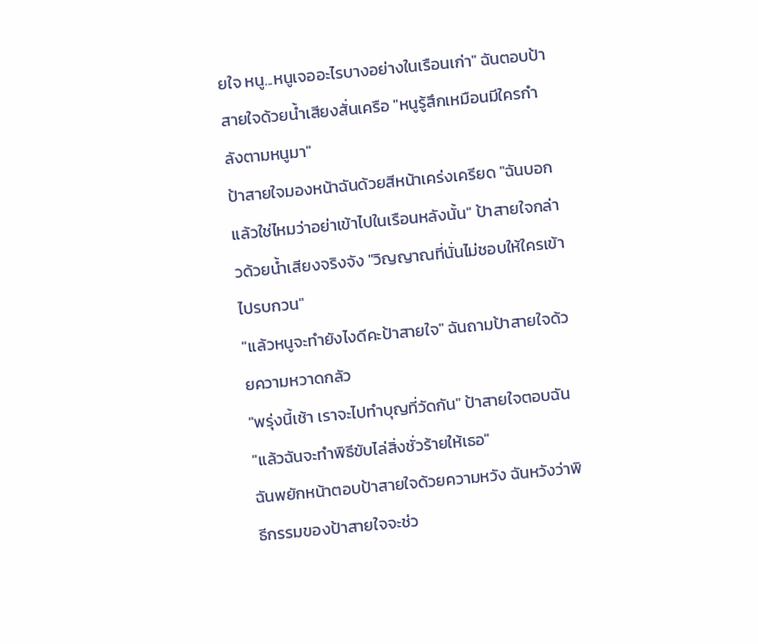ยใจ หนู...หนูเจออะไรบางอย่างในเรือนเก่า" ฉันตอบป้าสายใจด้วยน้ำเสียงสั่นเครือ "หนูรู้สึกเหมือนมีใครกำลังตามหนูมา"
ป้าสายใจมองหน้าฉันด้วยสีหน้าเคร่งเครียด "ฉันบอกแล้วใช่ไหมว่าอย่าเข้าไปในเรือนหลังนั้น" ป้าสายใจกล่าวด้วยน้ำเสียงจริงจัง "วิญญาณที่นั่นไม่ชอบให้ใครเข้าไปรบกวน"
"แล้วหนูจะทำยังไงดีคะป้าสายใจ" ฉันถามป้าสายใจด้วยความหวาดกลัว
"พรุ่งนี้เช้า เราจะไปทำบุญที่วัดกัน" ป้าสายใจตอบฉัน "แล้วฉันจะทำพิธีขับไล่สิ่งชั่วร้ายให้เธอ"
ฉันพยักหน้าตอบป้าสายใจด้วยความหวัง ฉันหวังว่าพิธีกรรมของป้าสายใจจะช่ว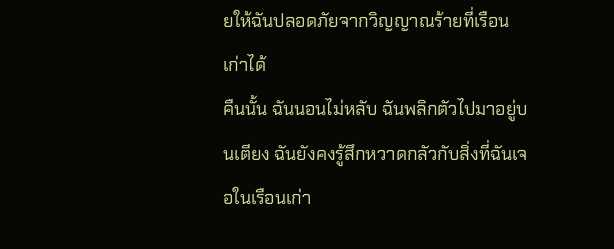ยให้ฉันปลอดภัยจากวิญญาณร้ายที่เรือนเก่าได้
คืนนั้น ฉันนอนไม่หลับ ฉันพลิกตัวไปมาอยู่บนเตียง ฉันยังคงรู้สึกหวาดกลัวกับสิ่งที่ฉันเจอในเรือนเก่า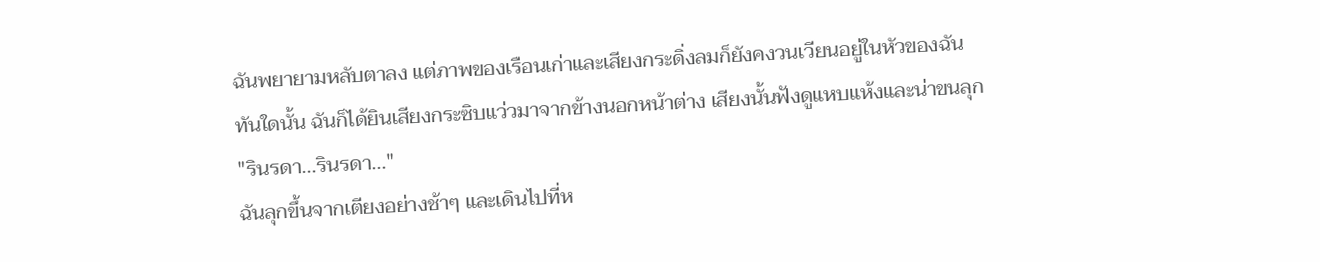ฉันพยายามหลับตาลง แต่ภาพของเรือนเก่าและเสียงกระดิ่งลมก็ยังคงวนเวียนอยู่ในหัวของฉัน
ทันใดนั้น ฉันก็ได้ยินเสียงกระซิบแว่วมาจากข้างนอกหน้าต่าง เสียงนั้นฟังดูแหบแห้งและน่าขนลุก
"รินรดา...รินรดา..."
ฉันลุกขึ้นจากเตียงอย่างช้าๆ และเดินไปที่ห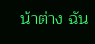น้าต่าง ฉัน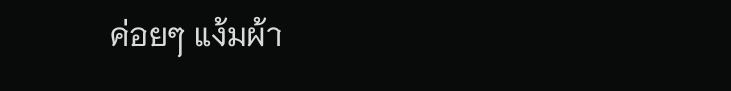ค่อยๆ แง้มผ้า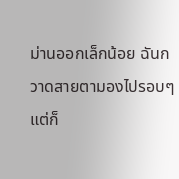ม่านออกเล็กน้อย ฉันกวาดสายตามองไปรอบๆ แต่ก็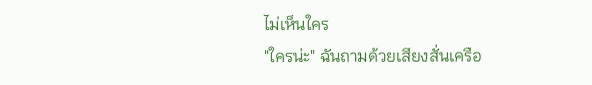ไม่เห็นใคร
"ใครน่ะ" ฉันถามด้วยเสียงสั่นเครือ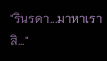"รินรดา...มาหาเราสิ..."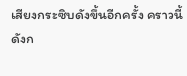เสียงกระซิบดังขึ้นอีกครั้ง คราวนี้ดังก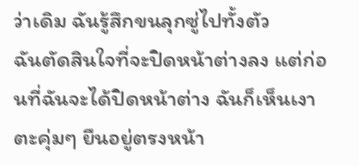ว่าเดิม ฉันรู้สึกขนลุกซู่ไปทั้งตัว
ฉันตัดสินใจที่จะปิดหน้าต่างลง แต่ก่อนที่ฉันจะได้ปิดหน้าต่าง ฉันก็เห็นเงาตะคุ่มๆ ยืนอยู่ตรงหน้า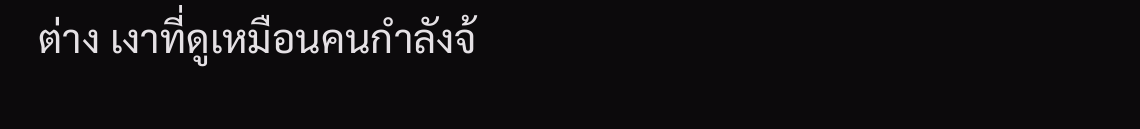ต่าง เงาที่ดูเหมือนคนกำลังจ้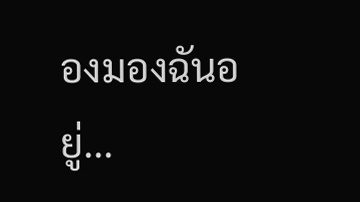องมองฉันอยู่...